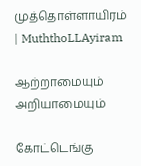முத்தொள்ளாயிரம் | MuththoLLAyiram

ஆற்றாமையும் அறியாமையும்

கோட்டெங்கு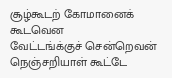சூழ்கூடற் கோமானைக் கூடவென
வேட்டங்க்குச் சென்றெவன் நெஞ்சறியாள் கூட்டே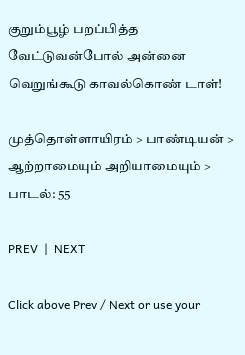குறும்பூழ் பறப்பித்த வேட்டுவன்போல் அன்னை
வெறுங்கூடு காவல்கொண் டாள்!

முத்தொள்ளாயிரம் > பாண்டியன் > ஆற்றாமையும் அறியாமையும் > பாடல்: 55

PREV  |  NEXT

Click above Prev / Next or use your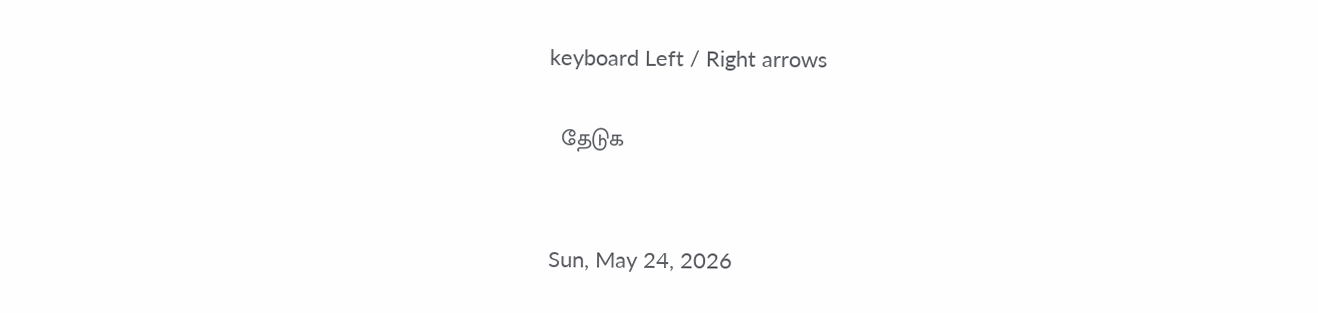keyboard Left / Right arrows

  தேடுக


Sun, May 24, 2026